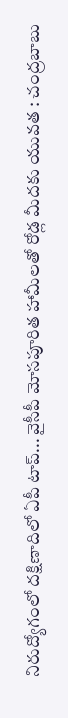నిరుద్యోగంలో దక్షిణాదిలో ఏపీ టాప్... వైసీపీ మోసపూరిత హామీలతో రోడ్ల మీదకు యువత : చంద్రబాబు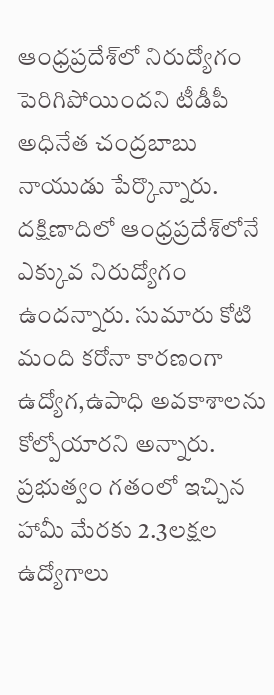ఆంధ్రప్రదేశ్‌లో నిరుద్యోగం పెరిగిపోయిందని టీడీపీ అధినేత చంద్రబాబు నాయుడు పేర్కొన్నారు. దక్షిణాదిలో ఆంధ్రప్రదేశ్‌లోనే ఎక్కువ నిరుద్యోగం ఉందన్నారు. సుమారు కోటి మంది కరోనా కారణంగా ఉద్యోగ,ఉపాధి అవకాశాలను కోల్పోయారని అన్నారు. ప్రభుత్వం గతంలో ఇచ్చిన హామీ మేరకు 2.3లక్షల ఉద్యోగాలు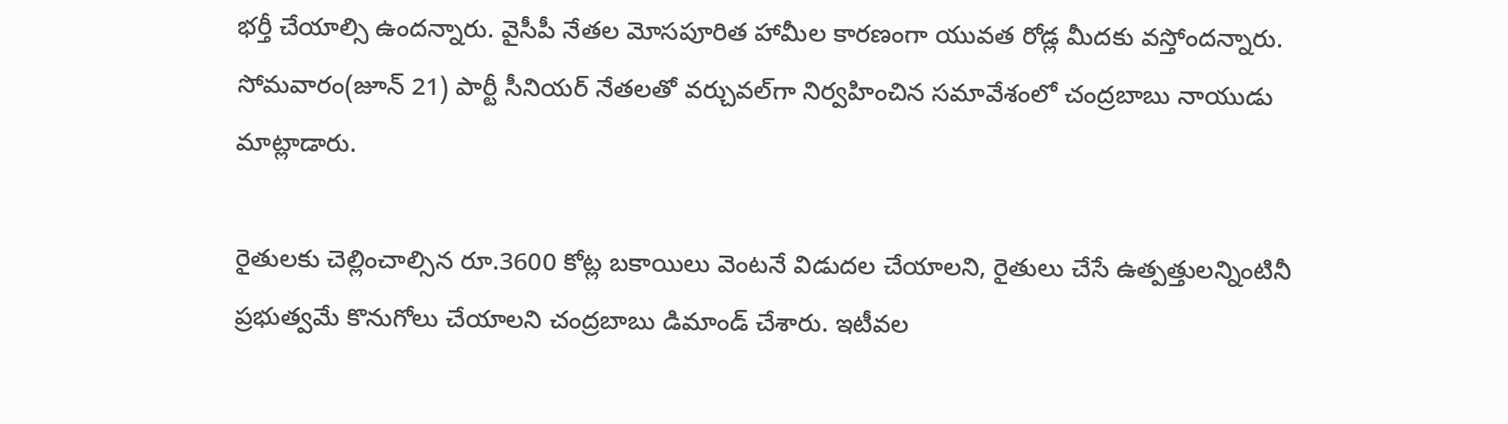భర్తీ చేయాల్సి ఉందన్నారు. వైసీపీ నేతల మోసపూరిత హామీల కారణంగా యువత రోడ్ల మీదకు వస్తోందన్నారు. సోమవారం(జూన్ 21) పార్టీ సీనియర్ నేతలతో వర్చువల్‌గా నిర్వహించిన సమావేశంలో చంద్రబాబు నాయుడు మాట్లాడారు.

రైతులకు చెల్లించాల్సిన రూ.3600 కోట్ల బకాయిలు వెంటనే విడుదల చేయాలని, రైతులు చేసే ఉత్పత్తులన్నింటినీ ప్రభుత్వమే కొనుగోలు చేయాలని చంద్రబాబు డిమాండ్ చేశారు. ఇటీవల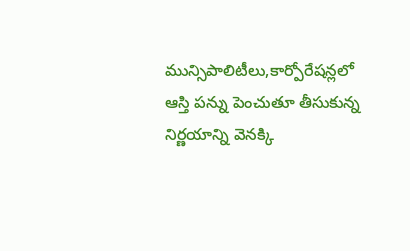మున్సిపాలిటీలు,కార్పోరేషన్లలో ఆస్తి పన్ను పెంచుతూ తీసుకున్న నిర్ణయాన్ని వెనక్కి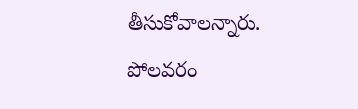తీసుకోవాలన్నారు. పోలవరం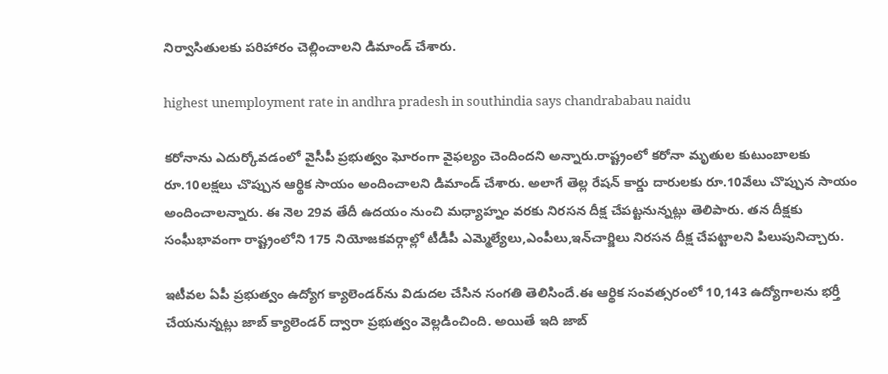నిర్వాసితులకు పరిహారం చెల్లించాలని డిమాండ్ చేశారు.

highest unemployment rate in andhra pradesh in southindia says chandrababau naidu

కరోనాను ఎదుర్కోవడంలో వైసీపీ ప్రభుత్వం ఘోరంగా వైఫల్యం చెందిందని అన్నారు.రాష్ట్రంలో కరోనా మృతుల కుటుంబాలకు రూ.10లక్షలు చొప్పున ఆర్థిక సాయం అందించాలని డిమాండ్ చేశారు. అలాగే తెల్ల రేషన్ కార్డు దారులకు రూ.10వేలు చొప్పున సాయం అందించాలన్నారు. ఈ నెల 29వ తేదీ ఉదయం నుంచి మధ్యాహ్నం వరకు నిరసన దీక్ష చేపట్టనున్నట్లు తెలిపారు. తన దీక్షకు సంఘీభావంగా రాష్ట్రంలోని 175 నియోజకవర్గాల్లో టీడీపీ ఎమ్మెల్యేలు,ఎంపీలు,ఇన్‌చార్జిలు నిరసన దీక్ష చేపట్టాలని పిలుపునిచ్చారు.

ఇటీవల ఏపీ ప్రభుత్వం ఉద్యోగ క్యాలెండర్‌ను విడుదల చేసిన సంగతి తెలిసిందే.ఈ ఆర్థిక సంవత్సరంలో 10,143 ఉద్యోగాలను భర్తీ చేయనున్నట్లు జాబ్ క్యాలెండర్ ద్వారా ప్రభుత్వం వెల్లడించింది. అయితే ఇది జాబ్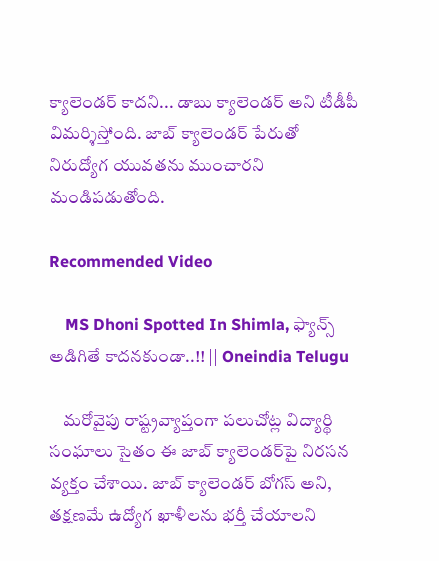క్యాలెండర్ కాదని... డాబు క్యాలెండర్ అని టీడీపీ విమర్శిస్తోంది. జాబ్ క్యాలెండర్ పేరుతో నిరుద్యోగ యువతను ముంచారని మండిపడుతోంది.

Recommended Video

    MS Dhoni Spotted In Shimla, ఫ్యాన్స్ అడిగితే కాదనకుండా..!! || Oneindia Telugu

    మరోవైపు రాష్ట్రవ్యాప్తంగా పలుచోట్ల విద్యార్థి సంఘాలు సైతం ఈ జాబ్ క్యాలెండర్‌పై నిరసన వ్యక్తం చేశాయి. జాబ్ క్యాలెండర్ బోగస్ అని, తక్షణమే ఉద్యోగ ఖాళీలను భర్తీ చేయాలని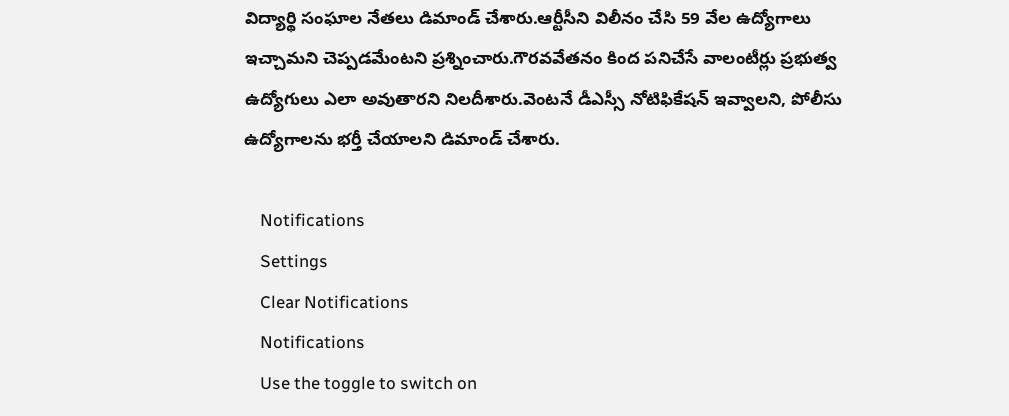విద్యార్థి సంఘాల నేతలు డిమాండ్ చేశారు.ఆర్టీసీని విలీనం చేసి 59 వేల ఉద్యోగాలు ఇచ్చామని చెప్పడమేంటని ప్రశ్నించారు.గౌరవవేతనం కింద పనిచేసే వాలంటీర్లు ప్రభుత్వ ఉద్యోగులు ఎలా అవుతారని నిలదీశారు.వెంటనే డీఎస్సీ నోటిఫికేషన్ ఇవ్వాలని, పోలీసు ఉద్యోగాలను భర్తీ చేయాలని డిమాండ్ చేశారు.

    Notifications
    Settings
    Clear Notifications
    Notifications
    Use the toggle to switch on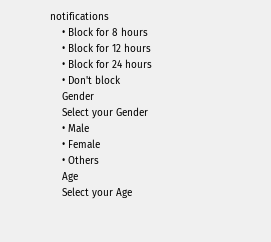notifications
    • Block for 8 hours
    • Block for 12 hours
    • Block for 24 hours
    • Don't block
    Gender
    Select your Gender
    • Male
    • Female
    • Others
    Age
    Select your Age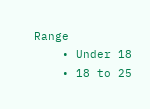Range
    • Under 18
    • 18 to 25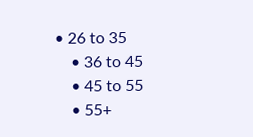• 26 to 35
    • 36 to 45
    • 45 to 55
    • 55+